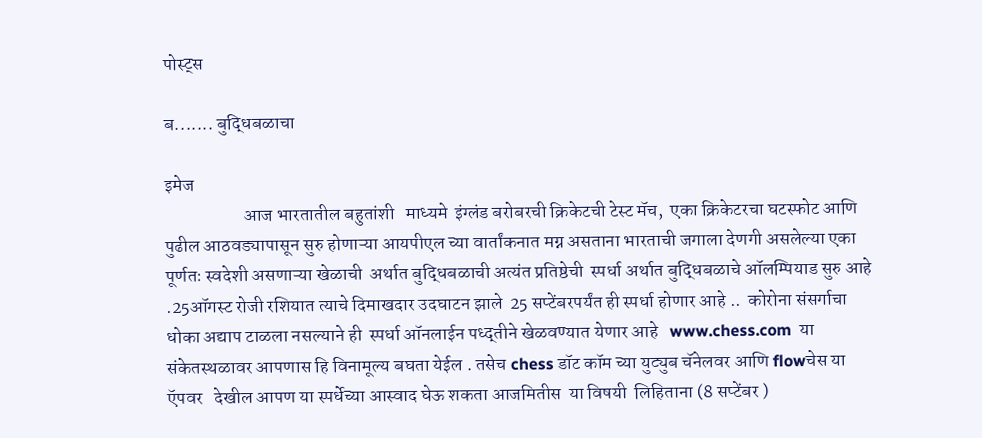पोस्ट्स

ब....... बुद्धिबळाचा

इमेज
                     आज भारतातील बहुतांशी   माध्यमे  इंग्लंड बरोबरची क्रिकेटची टेस्ट मॅच,  एका क्रिकेटरचा घटस्फोट आणि पुढील आठवड्यापासून सुरु होणाऱ्या आयपीएल च्या वार्तांकनात मग्न असताना भारताची जगाला देणगी असलेल्या एका पूर्णतः स्वदेशी असणाऱ्या खेळाची  अर्थात बुद्धिबळाची अत्यंत प्रतिष्ठेची  स्पर्धा अर्थात बुद्धिबळाचे ऑलम्पियाड सुरु आहे .25ऑगस्ट रोजी रशियात त्याचे दिमाखदार उदघाटन झाले  25 सप्टेंबरपर्यंत ही स्पर्धा होणार आहे ..  कोरोना संसर्गाचा धोका अद्याप टाळला नसल्याने ही  स्पर्धा ऑनलाईन पध्द्तीने खेळवण्यात येणार आहे   www.chess.com  या संकेतस्थळावर आपणास हि विनामूल्य बघता येईल . तसेच chess डॉट कॉम च्या युट्युब चॅनेलवर आणि flowचेस या ऍपवर   देखील आपण या स्पर्धेच्या आस्वाद घेऊ शकता आजमितीस  या विषयी  लिहिताना (8 सप्टेंबर )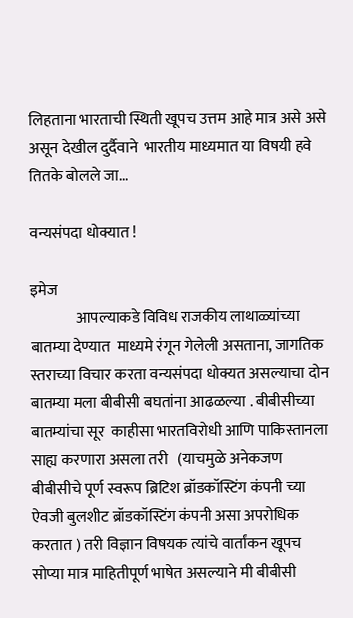लिहताना भारताची स्थिती खूपच उत्तम आहे मात्र असे असे असून देखील दुर्दैवाने  भारतीय माध्यमात या विषयी हवे तितके बोलले जा...

वन्यसंपदा धोक्यात !

इमेज
               आपल्याकडे विविध राजकीय लाथाळ्यांच्या बातम्या देण्यात  माध्यमे रंगून गेलेली असताना, जागतिक स्तराच्या विचार करता वन्यसंपदा धोक्यत असल्याचा दोन बातम्या मला बीबीसी बघतांना आढळल्या . बीबीसीच्या बातम्यांचा सूर  काहीसा भारतविरोधी आणि पाकिस्तानला साह्य करणारा असला तरी   (याचमुळे अनेकजण बीबीसीचे पूर्ण स्वरूप ब्रिटिश ब्रॉडकॉस्टिंग कंपनी च्या ऐवजी बुलशीट ब्रॉडकॉस्टिंग कंपनी असा अपरोधिक करतात ) तरी विज्ञान विषयक त्यांचे वार्तांकन खूपच सोप्या मात्र माहितीपूर्ण भाषेत असल्याने मी बीबीसी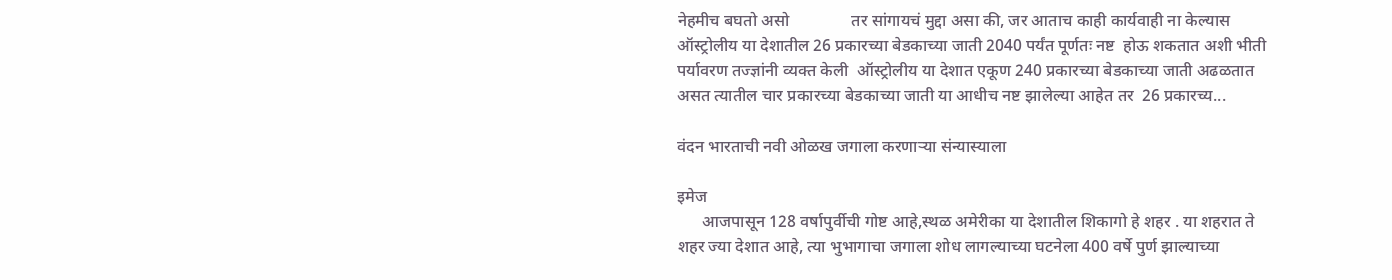नेहमीच बघतो असो               तर सांगायचं मुद्दा असा की, जर आताच काही कार्यवाही ना केल्यास   ऑस्ट्रोलीय या देशातील 26 प्रकारच्या बेडकाच्या जाती 2040 पर्यंत पूर्णतः नष्ट  होऊ शकतात अशी भीती पर्यावरण तज्ज्ञांनी व्यक्त केली  ऑस्ट्रोलीय या देशात एकूण 240 प्रकारच्या बेडकाच्या जाती अढळतात असत त्यातील चार प्रकारच्या बेडकाच्या जाती या आधीच नष्ट झालेल्या आहेत तर  26 प्रकारच्य...

वंदन भारताची नवी ओळख जगाला करणाऱ्या संन्यास्याला

इमेज
      आजपासून 128 वर्षापुर्वीची गोष्ट आहे,स्थळ अमेरीका या देशातील शिकागो हे शहर . या शहरात ते शहर ज्या देशात आहे, त्या भुभागाचा जगाला शोध लागल्याच्या घटनेला 400 वर्षे पुर्ण झाल्याच्या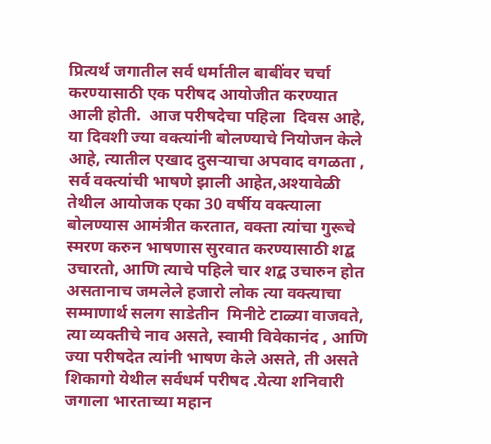प्रित्यर्थ जगातील सर्व धर्मातील बाबींवर चर्चा करण्यासाठी एक परीषद आयोजीत करण्यात आली होती.  आज परीषदेचा पहिला  दिवस आहे, या दिवशी ज्या वक्त्यांनी बोलण्याचे नियोजन केले आहे, त्यातील एखाद दुसऱ्याचा अपवाद वगळता , सर्व वक्त्यांची भाषणे झाली आहेत,अश्यावेळी तेथील आयोजक एका 30 वर्षीय वक्त्याला बोलण्यास आमंत्रीत करतात, वक्ता त्यांचा गुरूचे स्मरण करुन भाषणास सुरवात करण्यासाठी शद्ब उचारतो, आणि त्याचे पहिले चार शद्ब उचारुन होत असतानाच जमलेले हजारो लोक त्या वक्त्याचा सम्माणार्थ सलग साडेतीन  मिनीटे टाळ्या वाजवते, त्या व्यक्तीचे नाव असते, स्वामी विवेकानंद , आणि ज्या परीषदेत त्यांनी भाषण केले असते, ती असते शिकागो येथील सर्वधर्म परीषद .येत्या शनिवारी जगाला भारताच्या महान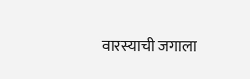वारस्याची जगाला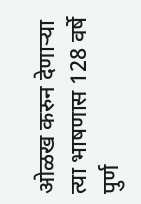ओळख करुन देणाऱ्या त्या भाषणास 128 वर्षे पुर्ण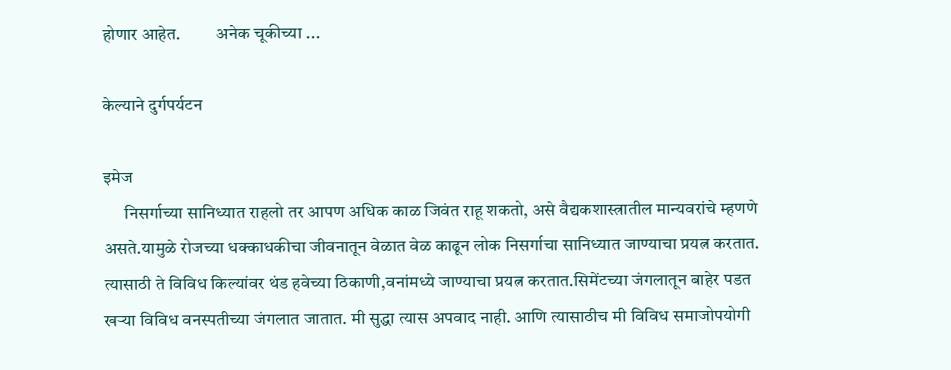होणार आहेत.          अनेक चूकीच्या ...

केल्याने दुर्गपर्यटन

इमेज
      निसर्गाच्या सानिध्यात राहलो तर आपण अधिक काळ जिवंत राहू शकतो, असे वैद्यकशास्त्रातील मान्यवरांचे म्हणणे असते.यामुळे रोजच्या धक्काधकीचा जीवनातून वेळात वेळ काढून लोक निसर्गाचा सानिध्यात जाण्याचा प्रयत्न करतात. त्यासाठी ते विविध किल्यांवर थंड हवेच्या ठिकाणी,वनांमध्ये जाण्याचा प्रयत्न करतात.सिमेंटच्या जंगलातून बाहेर पडत खऱ्या विविध वनस्पतीच्या जंगलात जातात. मी सुद्धा त्यास अपवाद नाही. आणि त्यासाठीच मी विविध समाजोपयोगी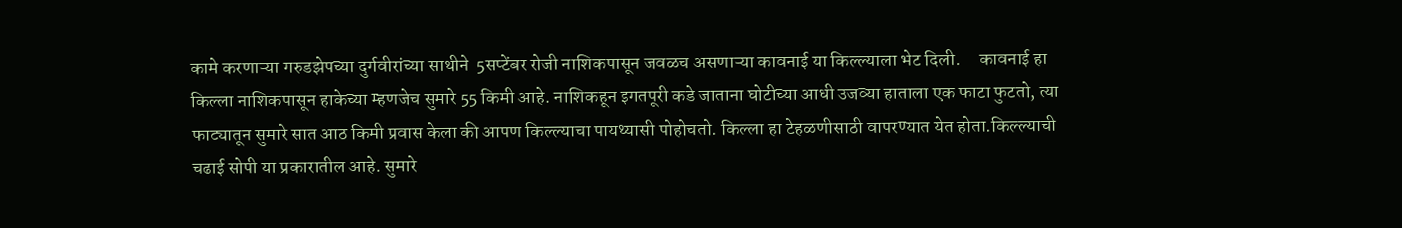कामे करणाऱ्या गरुडझेपच्या दुर्गवीरांच्या साथीने  5सप्टेंबर रोजी नाशिकपासून जवळच असणाऱ्या कावनाई या किल्ल्याला भेट दिली.     कावनाई हा किल्ला नाशिकपासून हाकेच्या म्हणजेच सुमारे 55 किमी आहे. नाशिकहून इगतपूरी कडे जाताना घोटीच्या आधी उजव्या हाताला एक फाटा फुटतो, त्या फाट्यातून सुमारे सात आठ किमी प्रवास केला की आपण किल्ल्याचा पायथ्यासी पोहोचतो. किल्ला हा टेहळणीसाठी वापरण्यात येत होता.किल्ल्याची चढाई सोपी या प्रकारातील आहे. सुमारे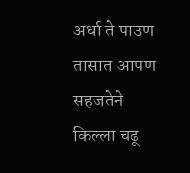अर्धा ते पाउण तासात आपण सहजतेने किल्ला चढू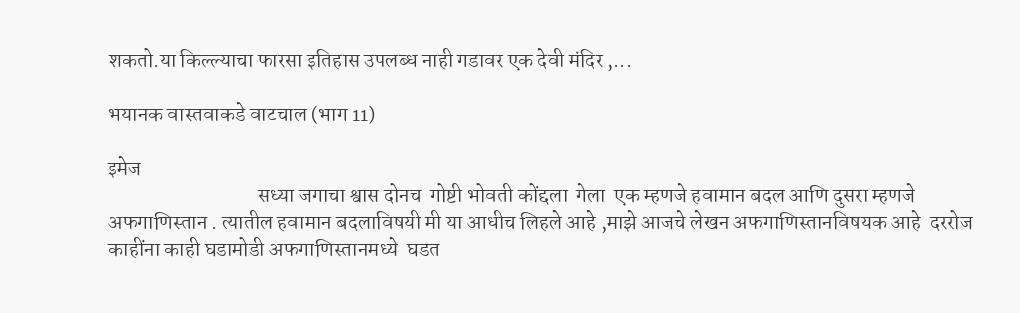शकतो.या किल्ल्याचा फारसा इतिहास उपलब्ध नाही गडावर एक देवी मंदिर ,...

भयानक वास्तवाकडे वाटचाल (भाग 11)

इमेज
                                    सध्या जगाचा श्वास दोनच  गोष्टी भोवती कोंद्दला  गेला  एक म्हणजे हवामान बदल आणि दुसरा म्हणजे अफगाणिस्तान . त्यातील हवामान बदलाविषयी मी या आधीच लिहले आहे ,माझे आजचे लेखन अफगाणिस्तानविषयक आहे  दररोज काहींना काही घडामोडी अफगाणिस्तानमध्ये  घडत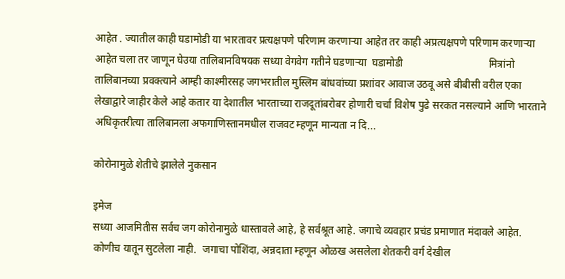आहेत . ज्यातील काही घडामोडी या भारतावर प्रत्यक्षपणे परिणाम करणाऱ्या आहेत तर काही अप्रत्यक्षपणे परिणाम करणाऱ्या आहेत चला तर जाणून घेउया तालिबानविषयक सध्या वेगवेग गतीने घडणाऱ्या  घडामोडी                                 मित्रांनो तालिबानच्या प्रवक्त्याने आम्ही काश्मीरसह जगभरातील मुस्लिम बांधवांच्या प्रशांवर आवाज उठवू असे बीबीसी वरील एका लेखाद्वारे जाहीर केले आहे कतार या देशातील भारताच्या राजदूतांबरोबर होणारी चर्चा विशेष पुढे सरकत नसल्याने आणि भारताने अधिकृतरीत्या तालिबानला अफगाणिस्तानमधील राजवट म्हणून मान्यता न दि...

कोरोनामुळे शेतीचे झालेले नुकसान

इमेज
सध्या आजमितीस सर्वच जग कोरोनामुळे धास्तावले आहे, हे सर्वश्रूत आहे. जगाचे व्यवहार प्रचंड प्रमाणात मंदावले आहेत. कोणीच यातून सुटलेला नाही.  जगाचा पोशिंदा, अन्नदाता म्हणून ओळख असलेला शेतकरी वर्ग देखील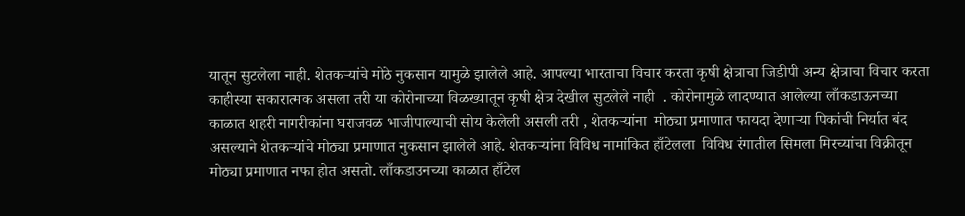यातून सुटलेला नाही. शेतकऱ्यांचे मोठे नुकसान यामुळे झालेले आहे. आपल्या भारताचा विचार करता कृषी क्षेत्राचा जिडीपी अन्य क्षेत्राचा विचार करता काहीस्या सकारात्मक असला तरी या कोरोनाच्या विळख्यातून कृषी क्षेत्र देखील सुटलेले नाही  . कोरोनामुळे लादण्यात आलेल्या लाँकडाऊनच्या काळात शहरी नागरीकांना घराजवळ भाजीपाल्याची सोय केलेली असली तरी , शेतकऱ्यांना  मोठ्या प्रमाणात फायदा देणाऱ्या पिकांची निर्यात बंद असल्याने शेतकऱ्यांचे मोठ्या प्रमाणात नुकसान झालेले आहे. शेतकऱ्यांना विविध नामांकित हाँटेलला  विविध रंगातील सिमला मिरच्यांचा विक्रीतून मोठ्या प्रमाणात नफा होत असतो. लाँकडाउनच्या काळात हाँटेल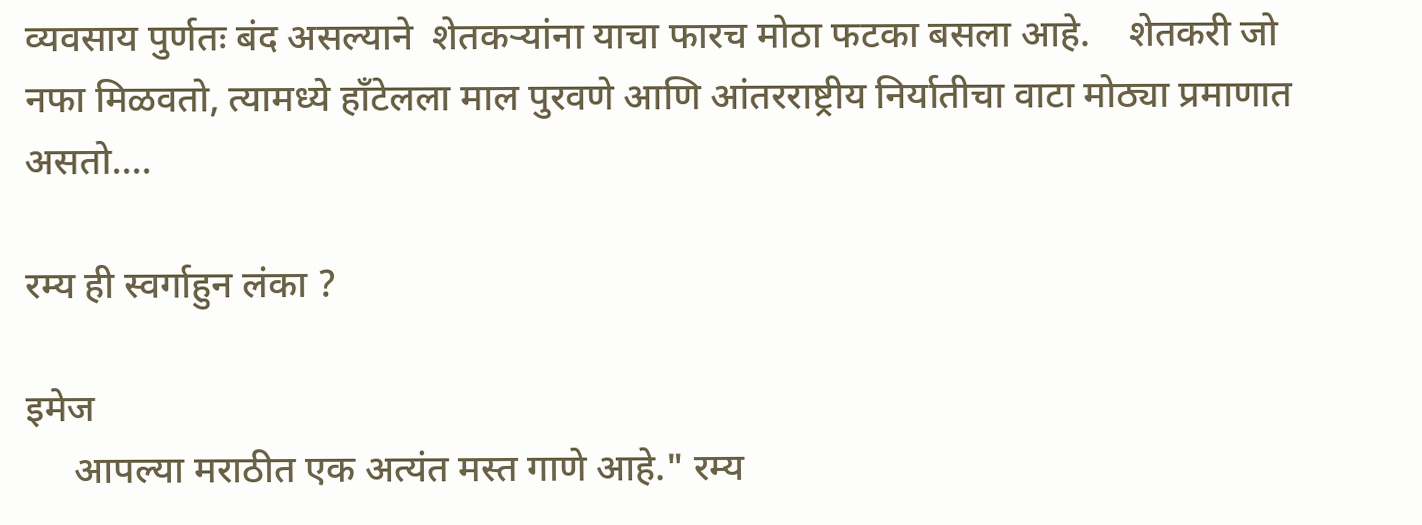व्यवसाय पुर्णतः बंद असल्याने  शेतकऱ्यांना याचा फारच मोठा फटका बसला आहे.    शेतकरी जो नफा मिळवतो, त्यामध्ये हाँटेलला माल पुरवणे आणि आंतरराष्ट्रीय निर्यातीचा वाटा मोठ्या प्रमाणात असतो....

रम्य ही स्वर्गाहुन लंका ?

इमेज
     आपल्या मराठीत एक अत्यंत मस्त गाणे आहे." रम्य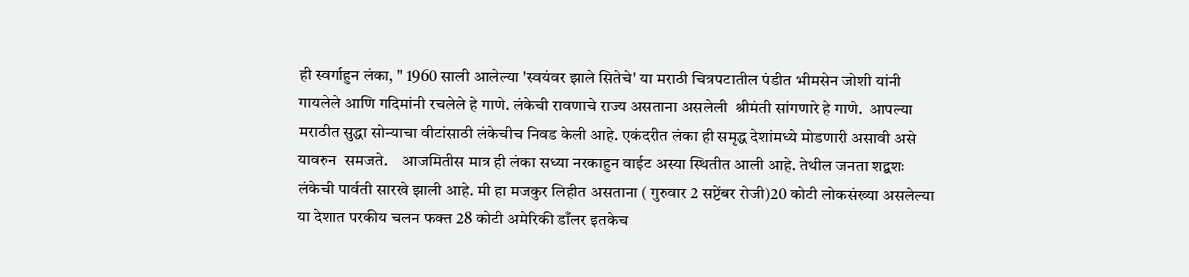ही स्वर्गाहुन लंका, " 1960 साली आलेल्या 'स्वयंवर झाले सितेचे' या मराठी चित्रपटातील पंडीत भीमसेन जोशी यांनी गायलेले आणि गदिमांनी रचलेले हे गाणे. लंकेची रावणाचे राज्य असताना असलेली  श्रीमंती सांगणारे हे गाणे.  आपल्या मराठीत सुद्धा सोन्याचा वीटांसाठी लंकेचीच निवड केली आहे. एकंदरीत लंका ही समृद्ध देशांमध्ये मोडणारी असावी असे यावरुन  समजते.    आजमितीस मात्र ही लंका सध्या नरकाहुन वाईट अस्या स्थितीत आली आहे. तेथील जनता शद्बशः लंकेची पार्वती सारखे झाली आहे. मी हा मजकुर लिहीत असताना ( गुरुवार 2 सप्टेंबर रोजी)20 कोटी लोकसंख्या असलेल्या या देशात परकीय चलन फक्त 28 कोटी अमेरिकी डाँलर इतकेच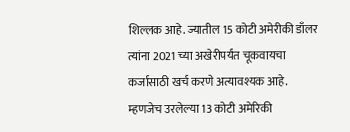शिल्लक आहे. ज्यातील 15 कोटी अमेरीकी डाँलर त्यांना 2021 च्या अखेरीपर्यंत चूकवायचा कर्जासाठी खर्च करणे अत्यावश्यक आहे. म्हणजेच उरलेल्या 13 कोटी अमेरिकी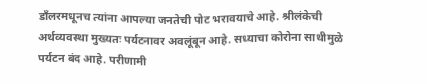डाँलरमधूनच त्यांना आपल्या जनतेची पोट भरावयाचे आहे. श्रीलंकेची अर्थव्यवस्था मुख्यतः पर्यटनावर अवलूंबून आहे. सध्याचा कोरोना साथीमुळे पर्यटन बंद आहे. परीणामी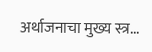अर्थाजनाचा मुख्य स्त्र...